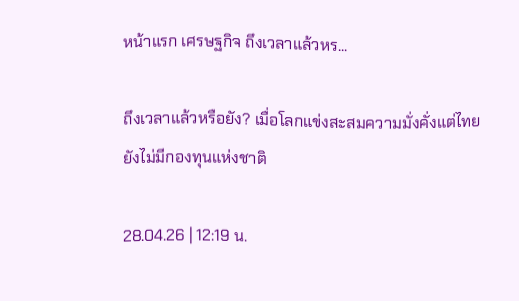หน้าแรก เศรษฐกิจ ถึงเวลาแล้วหร...

ถึงเวลาแล้วหรือยัง? เมื่อโลกแข่งสะสมความมั่งคั่งแต่ไทยยังไม่มีกองทุนแห่งชาติ

28.04.26 | 12:19 น.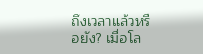ถึงเวลาแล้วหรือยัง? เมื่อโล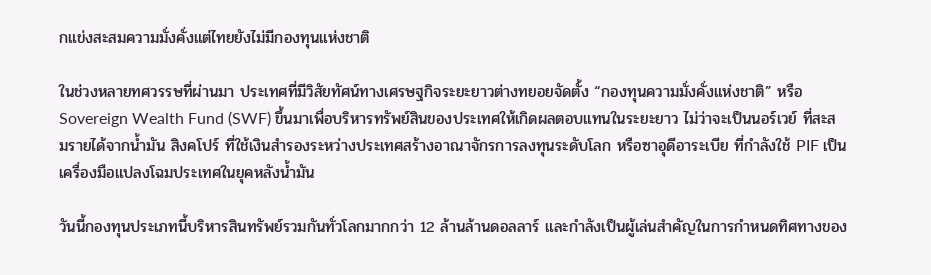กแข่งสะสมความมั่งคั่งแต่ไทยยังไม่มีกองทุนแห่งชาติ

ในช่วงหลายทศวรรษที่ผ่านมา ประเทศที่มีวิสัยทัศน์ทางเศรษฐกิจระยะยาวต่างทยอยจัดตั้ง “กองทุนความมั่งคั่งแห่งชาติ” หรือ Sovereign Wealth Fund (SWF) ขึ้นมาเพื่อบริหารทรัพย์สินของประเทศให้เกิดผลตอบแทนในระยะยาว ไม่ว่าจะเป็นนอร์เวย์ ที่สะสมรายได้จากน้ำมัน สิงคโปร์ ที่ใช้เงินสำรองระหว่างประเทศสร้างอาณาจักรการลงทุนระดับโลก หรือซาอุดีอาระเบีย ที่กำลังใช้ PIF เป็นเครื่องมือแปลงโฉมประเทศในยุคหลังน้ำมัน

วันนี้กองทุนประเภทนี้บริหารสินทรัพย์รวมกันทั่วโลกมากกว่า 12 ล้านล้านดอลลาร์ และกำลังเป็นผู้เล่นสำคัญในการกำหนดทิศทางของ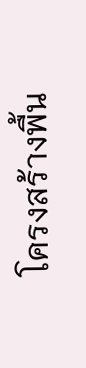โครงสร้างพื้น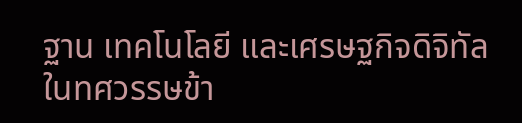ฐาน เทคโนโลยี และเศรษฐกิจดิจิทัลในทศวรรษข้า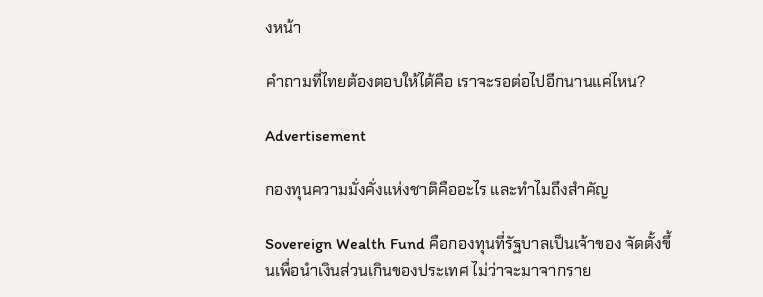งหน้า

คำถามที่ไทยต้องตอบให้ได้คือ เราจะรอต่อไปอีกนานแค่ไหน?

Advertisement

กองทุนความมั่งคั่งแห่งชาติคืออะไร และทำไมถึงสำคัญ

Sovereign Wealth Fund คือกองทุนที่รัฐบาลเป็นเจ้าของ จัดตั้งขึ้นเพื่อนำเงินส่วนเกินของประเทศ ไม่ว่าจะมาจากราย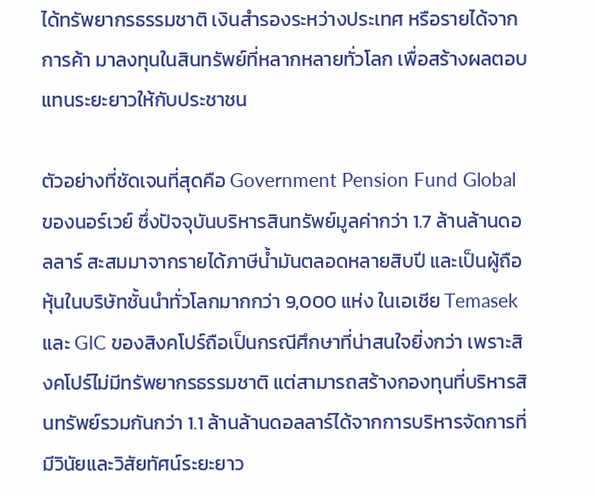ได้ทรัพยากรธรรมชาติ เงินสำรองระหว่างประเทศ หรือรายได้จากการค้า มาลงทุนในสินทรัพย์ที่หลากหลายทั่วโลก เพื่อสร้างผลตอบแทนระยะยาวให้กับประชาชน

ตัวอย่างที่ชัดเจนที่สุดคือ Government Pension Fund Global ของนอร์เวย์ ซึ่งปัจจุบันบริหารสินทรัพย์มูลค่ากว่า 1.7 ล้านล้านดอลลาร์ สะสมมาจากรายได้ภาษีน้ำมันตลอดหลายสิบปี และเป็นผู้ถือหุ้นในบริษัทชั้นนำทั่วโลกมากกว่า 9,000 แห่ง ในเอเชีย Temasek และ GIC ของสิงคโปร์ถือเป็นกรณีศึกษาที่น่าสนใจยิ่งกว่า เพราะสิงคโปร์ไม่มีทรัพยากรธรรมชาติ แต่สามารถสร้างกองทุนที่บริหารสินทรัพย์รวมกันกว่า 1.1 ล้านล้านดอลลาร์ได้จากการบริหารจัดการที่มีวินัยและวิสัยทัศน์ระยะยาว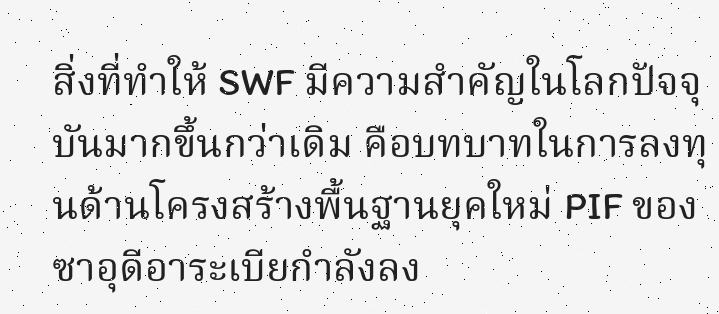สิ่งที่ทำให้ SWF มีความสำคัญในโลกปัจจุบันมากขึ้นกว่าเดิม คือบทบาทในการลงทุนด้านโครงสร้างพื้นฐานยุคใหม่ PIF ของซาอุดีอาระเบียกำลังลง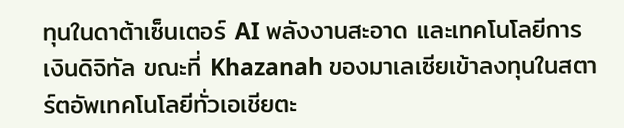ทุนในดาต้าเซ็นเตอร์ AI พลังงานสะอาด และเทคโนโลยีการเงินดิจิทัล ขณะที่ Khazanah ของมาเลเซียเข้าลงทุนในสตาร์ตอัพเทคโนโลยีทั่วเอเชียตะ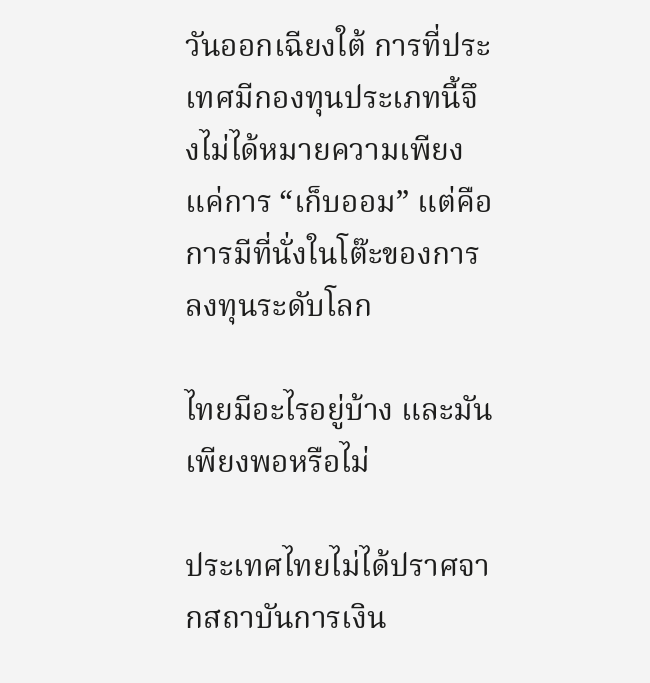วันออกเฉียงใต้ การที่ประเทศมีกองทุนประเภทนี้จึงไม่ได้หมายความเพียงแค่การ “เก็บออม” แต่คือการมีที่นั่งในโต๊ะของการลงทุนระดับโลก

ไทยมีอะไรอยู่บ้าง และมันเพียงพอหรือไม่

ประเทศไทยไม่ได้ปราศจากสถาบันการเงิน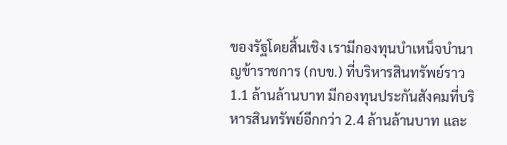ของรัฐโดยสิ้นเชิง เรามีกองทุนบำเหน็จบำนาญข้าราชการ (กบข.) ที่บริหารสินทรัพย์ราว 1.1 ล้านล้านบาท มีกองทุนประกันสังคมที่บริหารสินทรัพย์อีกกว่า 2.4 ล้านล้านบาท และ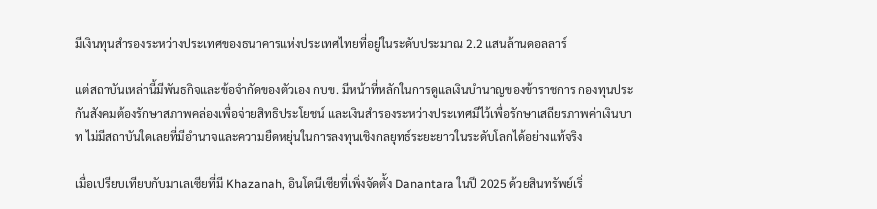มีเงินทุนสำรองระหว่างประเทศของธนาคารแห่งประเทศไทยที่อยู่ในระดับประมาณ 2.2 แสนล้านดอลลาร์

แต่สถาบันเหล่านี้มีพันธกิจและข้อจำกัดของตัวเอง กบข. มีหน้าที่หลักในการดูแลเงินบำนาญของข้าราชการ กองทุนประกันสังคมต้องรักษาสภาพคล่องเพื่อจ่ายสิทธิประโยชน์ และเงินสำรองระหว่างประเทศมีไว้เพื่อรักษาเสถียรภาพค่าเงินบาท ไม่มีสถาบันใดเลยที่มีอำนาจและความยืดหยุ่นในการลงทุนเชิงกลยุทธ์ระยะยาวในระดับโลกได้อย่างแท้จริง

เมื่อเปรียบเทียบกับมาเลเซียที่มี Khazanah, อินโดนีเซียที่เพิ่งจัดตั้ง Danantara ในปี 2025 ด้วยสินทรัพย์เริ่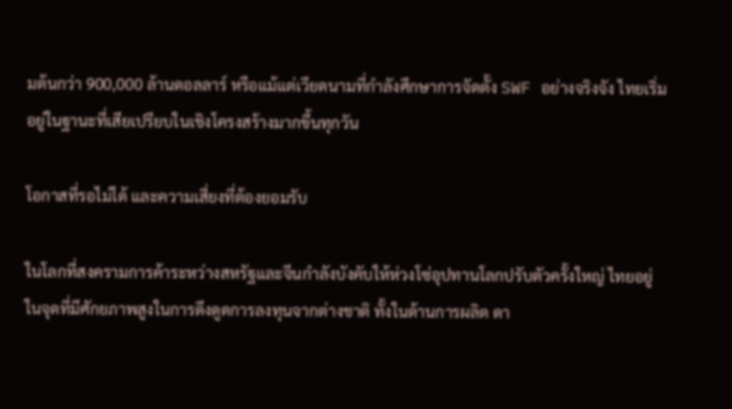มต้นกว่า 900,000 ล้านดอลลาร์ หรือแม้แต่เวียดนามที่กำลังศึกษาการจัดตั้ง SWF อย่างจริงจัง ไทยเริ่มอยู่ในฐานะที่เสียเปรียบในเชิงโครงสร้างมากขึ้นทุกวัน

โอกาสที่รอไม่ได้ และความเสี่ยงที่ต้องยอมรับ

ในโลกที่สงครามการค้าระหว่างสหรัฐและจีนกำลังบังคับให้ห่วงโซ่อุปทานโลกปรับตัวครั้งใหญ่ ไทยอยู่ในจุดที่มีศักยภาพสูงในการดึงดูดการลงทุนจากต่างชาติ ทั้งในด้านการผลิต ดา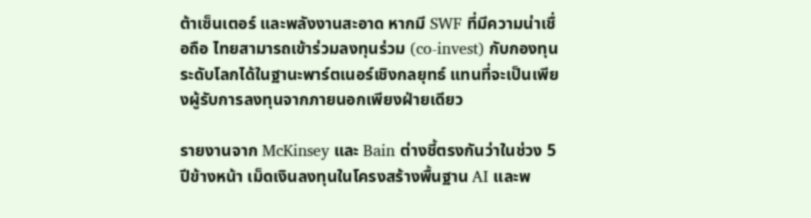ต้าเซ็นเตอร์ และพลังงานสะอาด หากมี SWF ที่มีความน่าเชื่อถือ ไทยสามารถเข้าร่วมลงทุนร่วม (co-invest) กับกองทุนระดับโลกได้ในฐานะพาร์ตเนอร์เชิงกลยุทธ์ แทนที่จะเป็นเพียงผู้รับการลงทุนจากภายนอกเพียงฝ่ายเดียว

รายงานจาก McKinsey และ Bain ต่างชี้ตรงกันว่าในช่วง 5 ปีข้างหน้า เม็ดเงินลงทุนในโครงสร้างพื้นฐาน AI และพ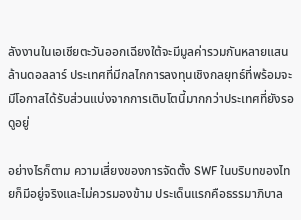ลังงานในเอเชียตะวันออกเฉียงใต้จะมีมูลค่ารวมกันหลายแสนล้านดอลลาร์ ประเทศที่มีกลไกการลงทุนเชิงกลยุทธ์ที่พร้อมจะมีโอกาสได้รับส่วนแบ่งจากการเติบโตนี้มากกว่าประเทศที่ยังรอดูอยู่

อย่างไรก็ตาม ความเสี่ยงของการจัดตั้ง SWF ในบริบทของไทยก็มีอยู่จริงและไม่ควรมองข้าม ประเด็นแรกคือธรรมาภิบาล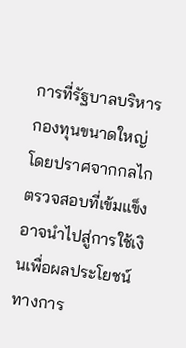การที่รัฐบาลบริหารกองทุนขนาดใหญ่โดยปราศจากกลไกตรวจสอบที่เข้มแข็งอาจนำไปสู่การใช้เงินเพื่อผลประโยชน์ทางการ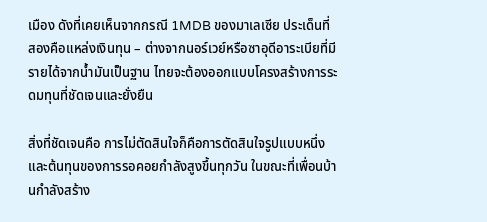เมือง ดังที่เคยเห็นจากกรณี 1MDB ของมาเลเซีย ประเด็นที่สองคือแหล่งเงินทุน – ต่างจากนอร์เวย์หรือซาอุดีอาระเบียที่มีรายได้จากน้ำมันเป็นฐาน ไทยจะต้องออกแบบโครงสร้างการระดมทุนที่ชัดเจนและยั่งยืน

สิ่งที่ชัดเจนคือ การไม่ตัดสินใจก็คือการตัดสินใจรูปแบบหนึ่ง และต้นทุนของการรอคอยกำลังสูงขึ้นทุกวัน ในขณะที่เพื่อนบ้านกำลังสร้าง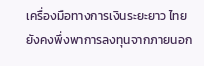เครื่องมือทางการเงินระยะยาว ไทยยังคงพึ่งพาการลงทุนจากภายนอก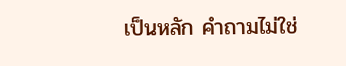เป็นหลัก คำถามไม่ใช่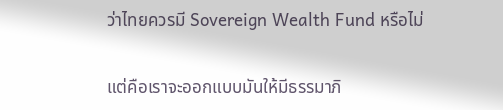ว่าไทยควรมี Sovereign Wealth Fund หรือไม่

แต่คือเราจะออกแบบมันให้มีธรรมาภิ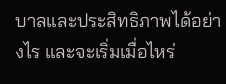บาลและประสิทธิภาพได้อย่างไร และจะเริ่มเมื่อไหร่